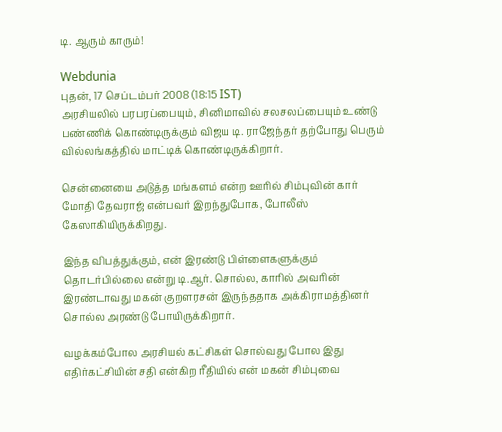டி. ஆரும் காரும்!

Webdunia
புதன், 17 செப்டம்பர் 2008 (18:15 IST)
அரசியலில் பரபரப்பையும், சினிமாவில் சலசலப்பையும் உண்டு பண்ணிக் கொண்டிருக்கும் விஜய டி. ராஜேந்தர் தற்போது பெரும் வில்லங்கத்தில் மாட்டிக் கொண்டிருக்கிறார்.

சென்னையை அடுத்த மங்களம் என்ற ஊரில் சிம்புவின் கார் மோதி தேவராஜ் என்பவர் இறந்துபோக, போலீஸ் கேஸாகியிருக்கிறது.

இந்த விபத்துக்கும், என் இரண்டு பிள்ளைகளுக்கும் தொடர்பில்லை என்று டி.ஆர். சொல்ல, காரில் அவரின் இரண்டாவது மகன் குறளரசன் இருந்ததாக அக்கிராமத்தினர் சொல்ல அரண்டு போயிருக்கிறார்.

வழக்கம்போல அரசியல் கட்சிகள் சொல்வது போல இது எதிர்கட்சியின் சதி என்கிற ரீதியில் என் மகன் சிம்புவை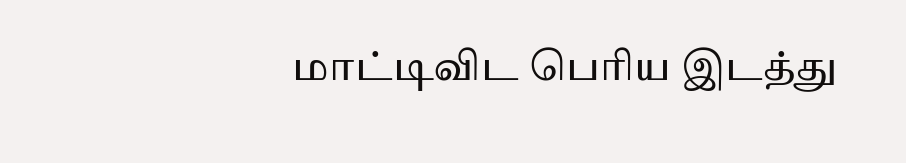மாட்டிவிட பெரிய இடத்து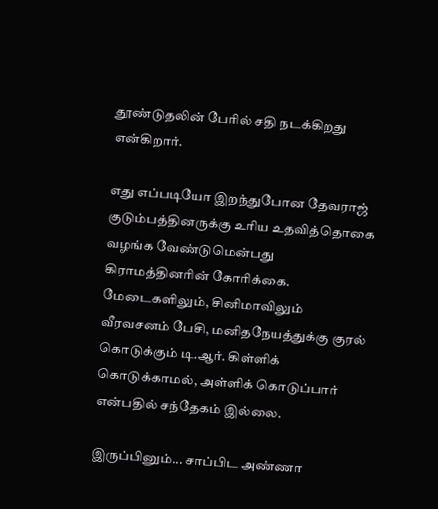தூண்டுதலின் பேரில் சதி நடக்கிறது என்கிறார்.

எது எப்படியோ இறந்துபோன தேவராஜ் குடும்பத்தினருக்கு உரிய உதவித்தொகை வழங்க வேண்டுமென்பது கிராமத்தினரின் கோரிக்கை. மேடைகளிலும், சினிமாவிலும் வீரவசனம் பேசி, மனிதநேயத்துக்கு குரல் கொடுக்கும் டி.ஆர். கிள்ளிக் கொடுக்காமல், அள்ளிக் கொடுப்பார் என்பதில் சந்தேகம் இல்லை.

இருப்பினும்... சாப்பிட அண்ணா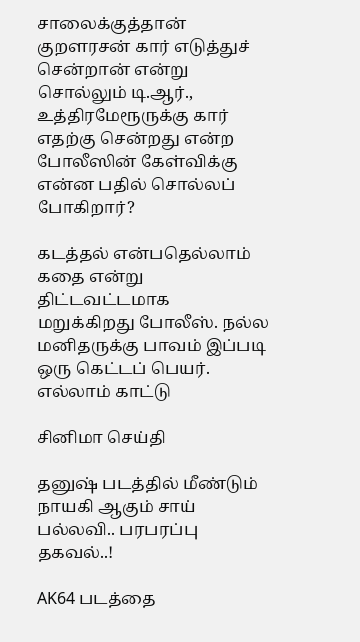சாலைக்குத்தான் குறளரசன் கார் எடுத்துச் சென்றான் என்று சொல்லும் டி.ஆர்., உத்திரமேரூருக்கு கார் எதற்கு சென்றது என்ற போலீஸின் கேள்விக்கு எ‌ன்ன பதில் சொல்லப் போகிறார்?

கடத்தல் என்பதெல்லாம் கதை என்று திட்டவட்டமாக மறுக்கிறது போலீஸ். நல்ல மனிதருக்கு பாவம் இப்படி ஒரு கெட்டப் பெயர்.
எல்லாம் காட்டு

சினிமா செய்தி

தனுஷ் படத்தில் மீண்டும் நாயகி ஆகும் சாய் பல்லவி.. பரபரப்பு தகவல்..!

AK64 படத்தை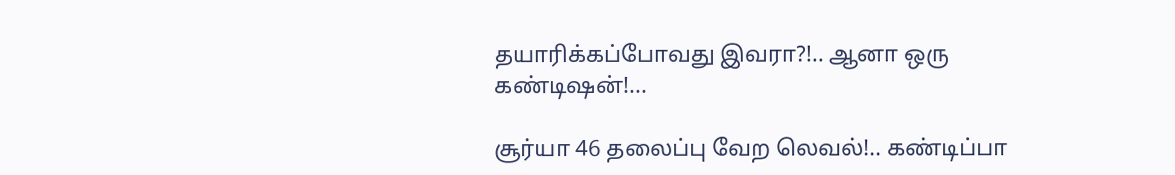தயாரிக்கப்போவது இவரா?!.. ஆனா ஒரு கண்டிஷன்!...

சூர்யா 46 தலைப்பு வேற லெவல்!.. கண்டிப்பா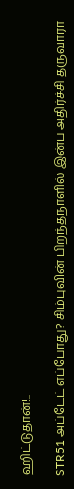ஹிட்டுதான்!..

STR51 அப்டேட் எப்போது? சிம்புவின் பிறந்தநாளில் இன்ப அதிர்ச்சி தருவாரா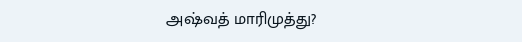அஷ்வத் மாரிமுத்து?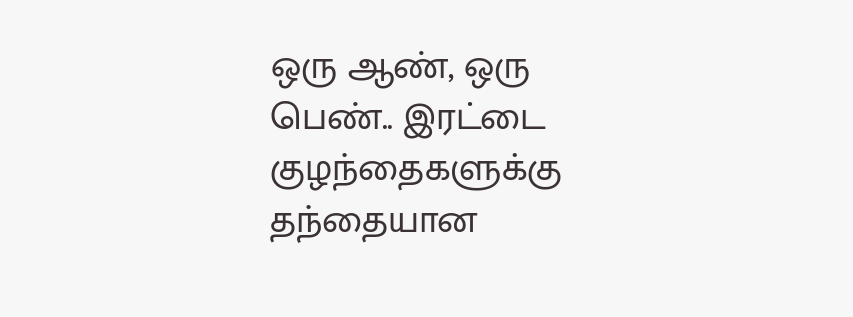ஒரு ஆண், ஒரு பெண்.. இரட்டை குழந்தைகளுக்கு தந்தையான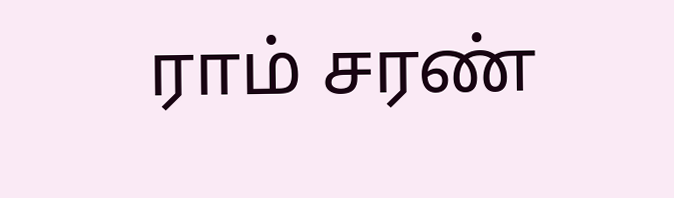ராம் சரண்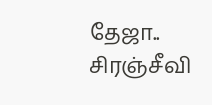தேஜா.. சிரஞ்சீவி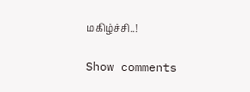மகிழ்ச்சி..!

Show comments